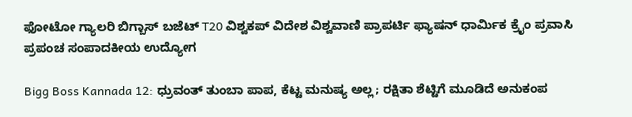ಫೋಟೋ ಗ್ಯಾಲರಿ ಬಿಗ್ಬಾಸ್ ಬಜೆಟ್ T20 ವಿಶ್ವಕಪ್ ವಿದೇಶ ವಿಶ್ವವಾಣಿ ಪ್ರಾಪರ್ಟಿ ಫ್ಯಾಷನ್ ಧಾರ್ಮಿಕ ಕ್ರೈಂ ಪ್ರವಾಸಿ ಪ್ರಪಂಚ ಸಂಪಾದಕೀಯ ಉದ್ಯೋಗ

Bigg Boss Kannada 12: ಧ್ರುವಂತ್ ತುಂಬಾ ಪಾಪ, ಕೆಟ್ಟ ಮನುಷ್ಯ ಅಲ್ಲ; ರಕ್ಷಿತಾ ಶೆಟ್ಟಿಗೆ ಮೂಡಿದೆ ಅನುಕಂಪ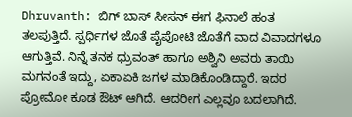Dhruvanth: ಬಿಗ್‌ ಬಾಸ್‌ ಸೀಸನ್‌ ಈಗ ಫಿನಾಲೆ ಹಂತ ತಲಪುತ್ತಿದೆ. ಸ್ಪರ್ಧಿಗಳ ಜೊತೆ ಪೈಪೋಟಿ ಜೊತೆಗೆ ವಾದ ವಿವಾದಗಳೂ ಆಗುತ್ತಿವೆ. ನಿನ್ನೆ ತನಕ ಧ್ರುವಂತ್‌ ಹಾಗೂ ಅಶ್ವಿನಿ ಅವರು ತಾಯಿ ಮಗನಂತೆ ಇದ್ದು, ಏಕಾಏಕಿ ಜಗಳ ಮಾಡಿಕೊಂಡಿದ್ದಾರೆ. ಇದರ ಪ್ರೋಮೋ ಕೂಡ ಔಟ್‌ ಆಗಿದೆ. ಆದರೀಗ ಎಲ್ಲವೂ ಬದಲಾಗಿದೆ.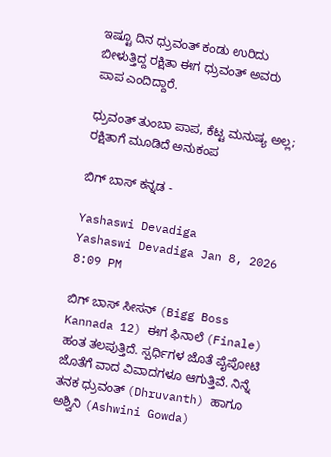ಇಷ್ಟೂ ದಿನ ಧ್ರುವಂತ್‌ ಕಂಡು ಉರಿದು ಬೀಳುತ್ತಿದ್ದ ರಕ್ಷಿತಾ ಈಗ ಧ್ರುವಂತ್‌ ಅವರು ಪಾಪ ಎಂದಿದ್ದಾರೆ.

ಧ್ರುವಂತ್ ತುಂಬಾ ಪಾಪ, ಕೆಟ್ಟ ಮನುಷ್ಯ ಅಲ್ಲ; ರಕ್ಷಿತಾಗೆ ಮೂಡಿದೆ ಅನುಕಂಪ

ಬಿಗ್‌ ಬಾಸ್‌ ಕನ್ನಡ -

Yashaswi Devadiga
Yashaswi Devadiga Jan 8, 2026 8:09 PM

ಬಿಗ್‌ ಬಾಸ್‌ ಸೀಸನ್‌ (Bigg Boss Kannada 12) ಈಗ ಫಿನಾಲೆ (Finale) ಹಂತ ತಲಪುತ್ತಿದೆ. ಸ್ಪರ್ಧಿಗಳ ಜೊತೆ ಪೈಪೋಟಿ ಜೊತೆಗೆ ವಾದ ವಿವಾದಗಳೂ ಆಗುತ್ತಿವೆ. ನಿನ್ನೆ ತನಕ ಧ್ರುವಂತ್‌ (Dhruvanth) ಹಾಗೂ ಅಶ್ವಿನಿ (Ashwini Gowda)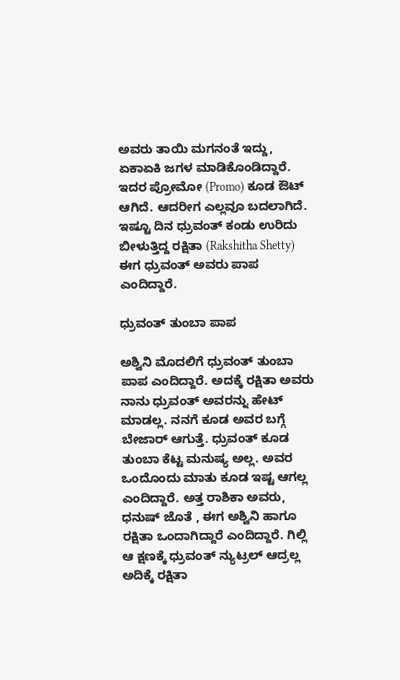ಅವರು ತಾಯಿ ಮಗನಂತೆ ಇದ್ದು, ಏಕಾಏಕಿ ಜಗಳ ಮಾಡಿಕೊಂಡಿದ್ದಾರೆ. ಇದರ ಪ್ರೋಮೋ (Promo) ಕೂಡ ಔಟ್‌ ಆಗಿದೆ. ಆದರೀಗ ಎಲ್ಲವೂ ಬದಲಾಗಿದೆ. ಇಷ್ಟೂ ದಿನ ಧ್ರುವಂತ್‌ ಕಂಡು ಉರಿದು ಬೀಳುತ್ತಿದ್ದ ರಕ್ಷಿತಾ (Rakshitha Shetty) ಈಗ ಧ್ರುವಂತ್‌ ಅವರು ಪಾಪ ಎಂದಿದ್ದಾರೆ.

ಧ್ರುವಂತ್‌ ತುಂಬಾ ಪಾಪ

ಅಶ್ವಿನಿ ಮೊದಲಿಗೆ ಧ್ರುವಂತ್‌ ತುಂಬಾ ಪಾಪ ಎಂದಿದ್ದಾರೆ. ಅದಕ್ಕೆ ರಕ್ಷಿತಾ ಅವರು ನಾನು ಧ್ರುವಂತ್‌ ಅವರನ್ನು ಹೇಟ್‌ ಮಾಡಲ್ಲ. ನನಗೆ ಕೂಡ ಅವರ ಬಗ್ಗೆ ಬೇಜಾರ್‌ ಆಗುತ್ತೆ. ಧ್ರುವಂತ್‌ ಕೂಡ ತುಂಬಾ ಕೆಟ್ಟ ಮನುಷ್ಯ ಅಲ್ಲ. ಅವರ ಒಂದೊಂದು ಮಾತು ಕೂಡ ಇಷ್ಟ ಆಗಲ್ಲ ಎಂದಿದ್ದಾರೆ. ಅತ್ತ ರಾಶಿಕಾ ಅವರು, ಧನುಷ್‌ ಜೊತೆ , ಈಗ ಅಶ್ವಿನಿ ಹಾಗೂ ರಕ್ಷಿತಾ ಒಂದಾಗಿದ್ದಾರೆ ಎಂದಿದ್ದಾರೆ. ಗಿಲ್ಲಿ ಆ ಕ್ಷಣಕ್ಕೆ ಧ್ರುವಂತ್‌ ನ್ಯುಟ್ರಲ್‌ ಆದ್ರಲ್ಲ ಅದಿಕ್ಕೆ ರಕ್ಷಿತಾ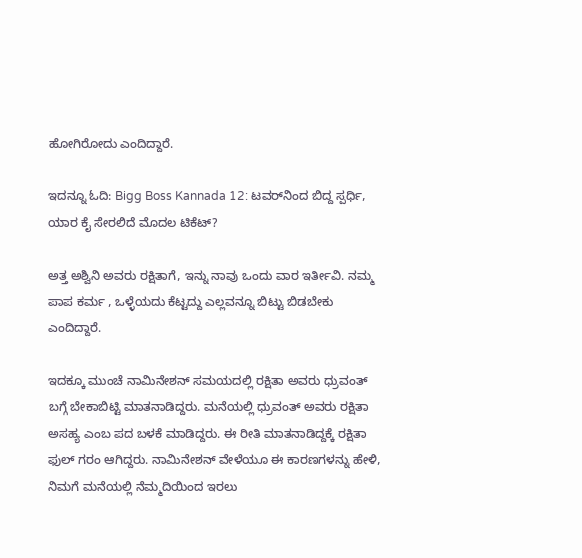ಹೋಗಿರೋದು ಎಂದಿದ್ದಾರೆ.

ಇದನ್ನೂ ಓದಿ: Bigg Boss Kannada 12: ಟವರ್‌ನಿಂದ ಬಿದ್ದ ಸ್ಪರ್ಧಿ, ಯಾರ ಕೈ ಸೇರಲಿದೆ ಮೊದಲ ಟಿಕೆಟ್?

ಅತ್ತ ಅಶ್ವಿನಿ ಅವರು ರಕ್ಷಿತಾಗೆ, ಇನ್ನು ನಾವು ಒಂದು ವಾರ ಇರ್ತೀವಿ. ನಮ್ಮ ಪಾಪ ಕರ್ಮ , ಒಳ್ಳೆಯದು ಕೆಟ್ಟದ್ದು ಎಲ್ಲವನ್ನೂ ಬಿಟ್ಟು ಬಿಡಬೇಕು ಎಂದಿದ್ದಾರೆ.

ಇದಕ್ಕೂ ಮುಂಚೆ ನಾಮಿನೇಶನ್‌ ಸಮಯದಲ್ಲಿ ರಕ್ಷಿತಾ ಅವರು ಧ್ರುವಂತ್‌ ಬಗ್ಗೆ ಬೇಕಾಬಿಟ್ಟಿ ಮಾತನಾಡಿದ್ದರು. ಮನೆಯಲ್ಲಿ ಧ್ರುವಂತ್‌ ಅವರು ರಕ್ಷಿತಾ ಅಸಹ್ಯ ಎಂಬ ಪದ ಬಳಕೆ ಮಾಡಿದ್ದರು. ಈ ರೀತಿ ಮಾತನಾಡಿದ್ದಕ್ಕೆ ರಕ್ಷಿತಾ ಫುಲ್‌ ಗರಂ ಆಗಿದ್ದರು. ನಾಮಿನೇಶನ್‌ ವೇಳೆಯೂ ಈ ಕಾರಣಗಳನ್ನು ಹೇಳಿ, ನಿಮಗೆ ಮನೆಯಲ್ಲಿ ನೆಮ್ಮದಿಯಿಂದ ಇರಲು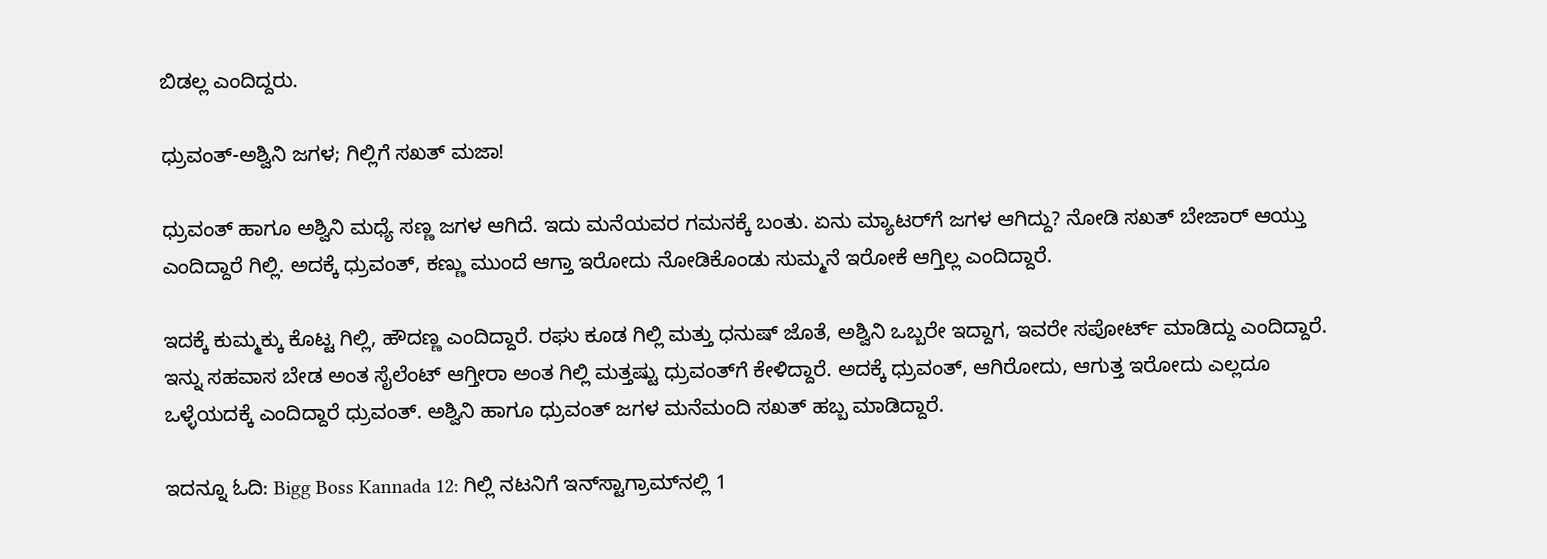ಬಿಡಲ್ಲ ಎಂದಿದ್ದರು.

ಧ್ರುವಂತ್‌-ಅಶ್ವಿನಿ ಜಗಳ; ಗಿಲ್ಲಿಗೆ ಸಖತ್‌ ಮಜಾ!

ಧ್ರುವಂತ್‌ ಹಾಗೂ ಅಶ್ವಿನಿ ಮಧ್ಯೆ ಸಣ್ಣ ಜಗಳ ಆಗಿದೆ. ಇದು ಮನೆಯವರ ಗಮನಕ್ಕೆ ಬಂತು. ಏನು ಮ್ಯಾಟರ್‌ಗೆ ಜಗಳ ಆಗಿದ್ದು? ನೋಡಿ ಸಖತ್‌ ಬೇಜಾರ್‌ ಆಯ್ತು ಎಂದಿದ್ದಾರೆ ಗಿಲ್ಲಿ. ಅದಕ್ಕೆ ಧ್ರುವಂತ್‌, ಕಣ್ಣು ಮುಂದೆ ಆಗ್ತಾ ಇರೋದು ನೋಡಿಕೊಂಡು ಸುಮ್ಮನೆ ಇರೋಕೆ ಆಗ್ತಿಲ್ಲ ಎಂದಿದ್ದಾರೆ.

ಇದಕ್ಕೆ ಕುಮ್ಮಕ್ಕು ಕೊಟ್ಟ ಗಿಲ್ಲಿ, ಹೌದಣ್ಣ ಎಂದಿದ್ದಾರೆ. ರಘು ಕೂಡ ಗಿಲ್ಲಿ ಮತ್ತು ಧನುಷ್‌ ಜೊತೆ, ಅಶ್ವಿನಿ ಒಬ್ಬರೇ ಇದ್ದಾಗ, ಇವರೇ ಸಪೋರ್ಟ್‌ ಮಾಡಿದ್ದು ಎಂದಿದ್ದಾರೆ. ಇನ್ನು ಸಹವಾಸ ಬೇಡ ಅಂತ ಸೈಲೆಂಟ್‌ ಆಗ್ತೀರಾ ಅಂತ ಗಿಲ್ಲಿ ಮತ್ತಷ್ಟು ಧ್ರುವಂತ್‌ಗೆ ಕೇಳಿದ್ದಾರೆ. ಅದಕ್ಕೆ ಧ್ರುವಂತ್‌, ಆಗಿರೋದು, ಆಗುತ್ತ ಇರೋದು ಎಲ್ಲದೂ ಒಳ್ಳೆಯದಕ್ಕೆ ಎಂದಿದ್ದಾರೆ ಧ್ರುವಂತ್‌. ಅಶ್ವಿನಿ ಹಾಗೂ ಧ್ರುವಂತ್‌ ಜಗಳ ಮನೆಮಂದಿ ಸಖತ್‌ ಹಬ್ಬ ಮಾಡಿದ್ದಾರೆ.

ಇದನ್ನೂ ಓದಿ: Bigg Boss Kannada 12: ಗಿಲ್ಲಿ ನಟನಿಗೆ ಇನ್‌ಸ್ಟಾಗ್ರಾಮ್‌ನಲ್ಲಿ 1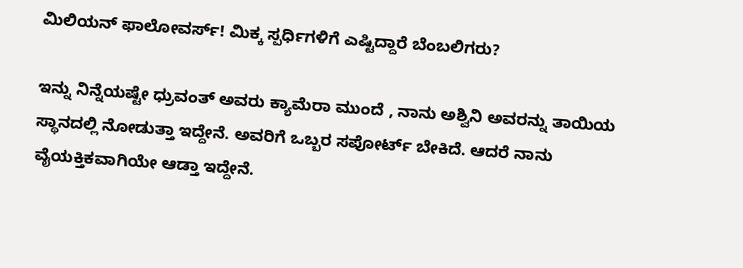ಮಿಲಿಯನ್‌ ಫಾಲೋವರ್ಸ್‌! ಮಿಕ್ಕ ಸ್ಪರ್ಧಿಗಳಿಗೆ ಎಷ್ಟಿದ್ದಾರೆ ಬೆಂಬಲಿಗರು?

ಇನ್ನು ನಿನ್ನೆಯಷ್ಟೇ ಧ್ರುವಂತ್‌ ಅವರು ಕ್ಯಾಮೆರಾ ಮುಂದೆ , ನಾನು ಅಶ್ವಿನಿ ಅವರನ್ನು ತಾಯಿಯ ಸ್ಥಾನದಲ್ಲಿ ನೋಡುತ್ತಾ ಇದ್ದೇನೆ. ಅವರಿಗೆ ಒಬ್ಬರ ಸಪೋರ್ಟ್‌ ಬೇಕಿದೆ. ಆದರೆ ನಾನು ವೈಯಕ್ತಿಕವಾಗಿಯೇ ಆಡ್ತಾ ಇದ್ದೇನೆ.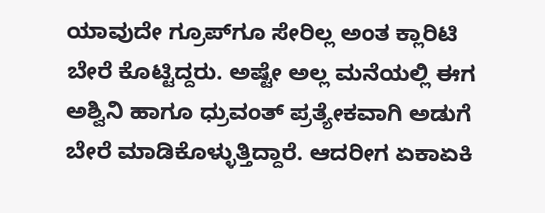ಯಾವುದೇ ಗ್ರೂಪ್‌ಗೂ ಸೇರಿಲ್ಲ ಅಂತ ಕ್ಲಾರಿಟಿ ಬೇರೆ ಕೊಟ್ಟಿದ್ದರು. ಅಷ್ಟೇ ಅಲ್ಲ ಮನೆಯಲ್ಲಿ ಈಗ ಅಶ್ವಿನಿ ಹಾಗೂ ಧ್ರುವಂತ್‌ ಪ್ರತ್ಯೇಕವಾಗಿ ಅಡುಗೆ ಬೇರೆ ಮಾಡಿಕೊಳ್ಳುತ್ತಿದ್ದಾರೆ. ಆದರೀಗ ಏಕಾಏಕಿ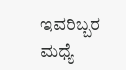ಇವರಿಬ್ಬರ ಮಧ್ಯೆ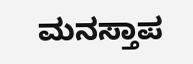ಮನಸ್ತಾಪ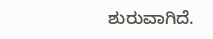ಶುರುವಾಗಿದೆ.